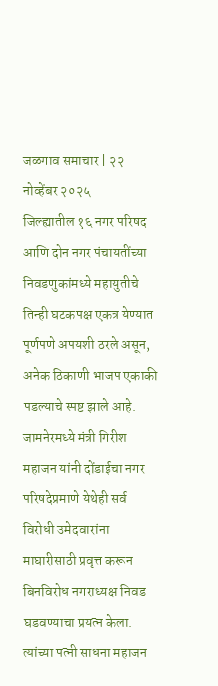जळगाव समाचार | २२ नोव्हेंबर २०२५
जिल्ह्यातील १६ नगर परिषद आणि दोन नगर पंचायतींच्या निवडणुकांमध्ये महायुतीचे तिन्ही घटकपक्ष एकत्र येण्यात पूर्णपणे अपयशी ठरले असून, अनेक ठिकाणी भाजप एकाकी पडल्याचे स्पष्ट झाले आहे. जामनेरमध्ये मंत्री गिरीश महाजन यांनी दोंडाईचा नगर परिषदेप्रमाणे येथेही सर्व विरोधी उमेदवारांना माघारीसाठी प्रवृत्त करून बिनविरोध नगराध्यक्ष निवड घडवण्याचा प्रयत्न केला. त्यांच्या पत्नी साधना महाजन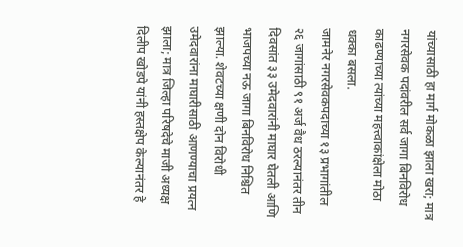यांच्यासाठी हा मार्ग मोकळा झाला खरा; मात्र नगरसेवक पदांवरील सर्व जागा बिनविरोध काढण्याच्या त्यांच्या महत्त्वाकांक्षेला मोठा धक्का बसला.
जामनेर नगरसेवकपदाच्या १३ प्रभागांतील २६ जागांसाठी ९१ अर्ज वैध ठरल्यानंतर तीन दिवसांत ३३ उमेदवारांनी माघार घेतली आणि भाजपच्या नऊ जागा बिनविरोध निश्चित झाल्या. शेवटच्या क्षणी दोन विरोधी उमेदवारांना माघारीसाठी आणण्याचा प्रयत्न झाला; मात्र जिल्हा परिषदेचे माजी अध्यक्ष दिलीप खोडपे यांनी हस्तक्षेप केल्यानंतर हे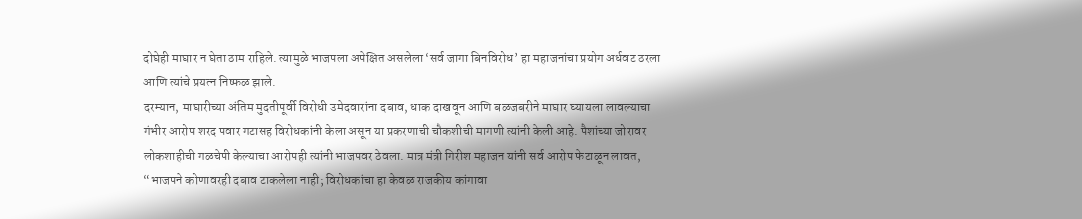दोघेही माघार न घेता ठाम राहिले. त्यामुळे भाजपला अपेक्षित असलेला ‘सर्व जागा बिनविरोध’ हा महाजनांचा प्रयोग अर्धवट ठरला आणि त्यांचे प्रयत्न निष्फळ झाले.
दरम्यान, माघारीच्या अंतिम मुदतीपूर्वी विरोधी उमेदवारांना दबाव, धाक दाखवून आणि बळजबरीने माघार घ्यायला लावल्याचा गंभीर आरोप शरद पवार गटासह विरोधकांनी केला असून या प्रकरणाची चौकशीची मागणी त्यांनी केली आहे. पैशांच्या जोरावर लोकशाहीची गळचेपी केल्याचा आरोपही त्यांनी भाजपवर ठेवला. मात्र मंत्री गिरीश महाजन यांनी सर्व आरोप फेटाळून लावत, “भाजपने कोणावरही दबाव टाकलेला नाही; विरोधकांचा हा केवळ राजकीय कांगावा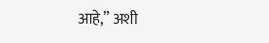आहे,” अशी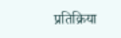प्रतिक्रिया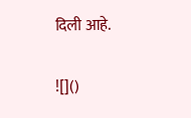दिली आहे.

![]()